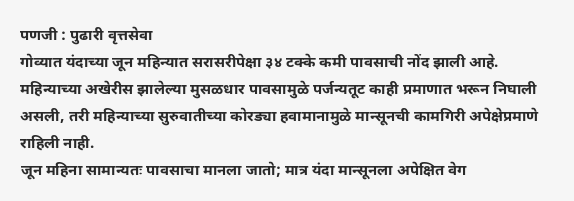पणजी : पुढारी वृत्तसेवा
गोव्यात यंदाच्या जून महिन्यात सरासरीपेक्षा ३४ टक्के कमी पावसाची नोंद झाली आहे. महिन्याच्या अखेरीस झालेल्या मुसळधार पावसामुळे पर्जन्यतूट काही प्रमाणात भरून निघाली असली, तरी महिन्याच्या सुरुवातीच्या कोरड्या हवामानामुळे मान्सूनची कामगिरी अपेक्षेप्रमाणे राहिली नाही.
जून महिना सामान्यतः पावसाचा मानला जातो; मात्र यंदा मान्सूनला अपेक्षित वेग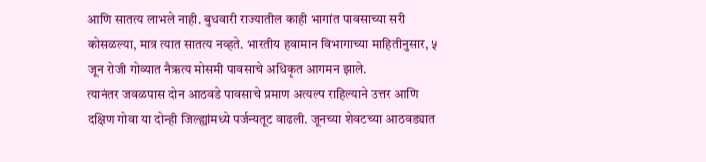आणि सातत्य लाभले नाही. बुधवारी राज्यातील काही भागांत पावसाच्या सरी कोसळल्या, मात्र त्यात सातत्य नव्हते. भारतीय हवामान विभागाच्या माहितीनुसार, ५ जून रोजी गोव्यात नैऋत्य मोसमी पावसाचे अधिकृत आगमन झाले.
त्यानंतर जवळपास दोन आठवडे पावसाचे प्रमाण अत्यल्प राहिल्याने उत्तर आणि दक्षिण गोवा या दोन्ही जिल्ह्यांमध्ये पर्जन्यतूट वाढली. जूनच्या शेवटच्या आठवड्यात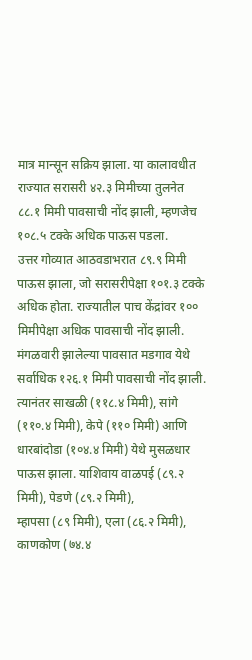मात्र मान्सून सक्रिय झाला. या कालावधीत राज्यात सरासरी ४२.३ मिमीच्या तुलनेत ८८.१ मिमी पावसाची नोंद झाली, म्हणजेच १०८.५ टक्के अधिक पाऊस पडला.
उत्तर गोव्यात आठवडाभरात ८९.९ मिमी पाऊस झाला, जो सरासरीपेक्षा १०१.३ टक्के अधिक होता. राज्यातील पाच केंद्रांवर १०० मिमीपेक्षा अधिक पावसाची नोंद झाली. मंगळवारी झालेल्या पावसात मडगाव येथे सर्वाधिक १२६.१ मिमी पावसाची नोंद झाली. त्यानंतर साखळी (११८.४ मिमी), सांगे (११०.४ मिमी), केपे (११० मिमी) आणि धारबांदोडा (१०४.४ मिमी) येथे मुसळधार पाऊस झाला. याशिवाय वाळपई (८९.२ मिमी), पेडणे (८९.२ मिमी),
म्हापसा (८९ मिमी), एला (८६.२ मिमी), काणकोण (७४.४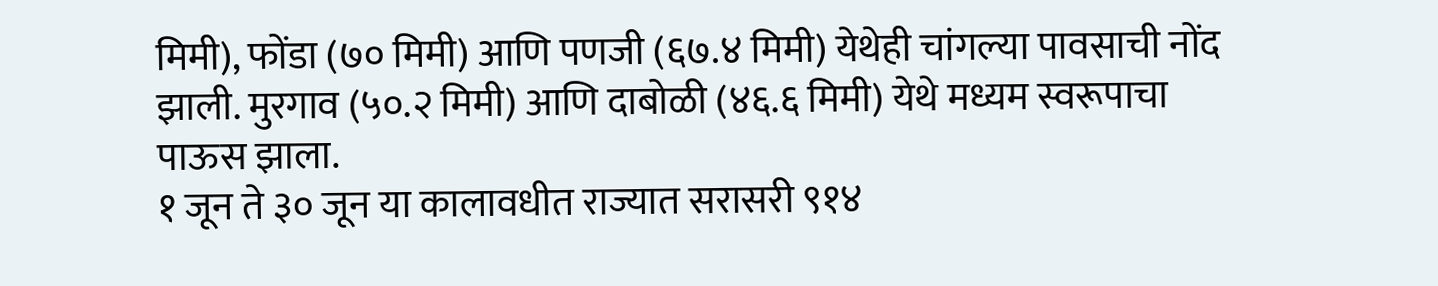मिमी), फोंडा (७० मिमी) आणि पणजी (६७.४ मिमी) येथेही चांगल्या पावसाची नोंद झाली. मुरगाव (५०.२ मिमी) आणि दाबोळी (४६.६ मिमी) येथे मध्यम स्वरूपाचा पाऊस झाला.
१ जून ते ३० जून या कालावधीत राज्यात सरासरी ९१४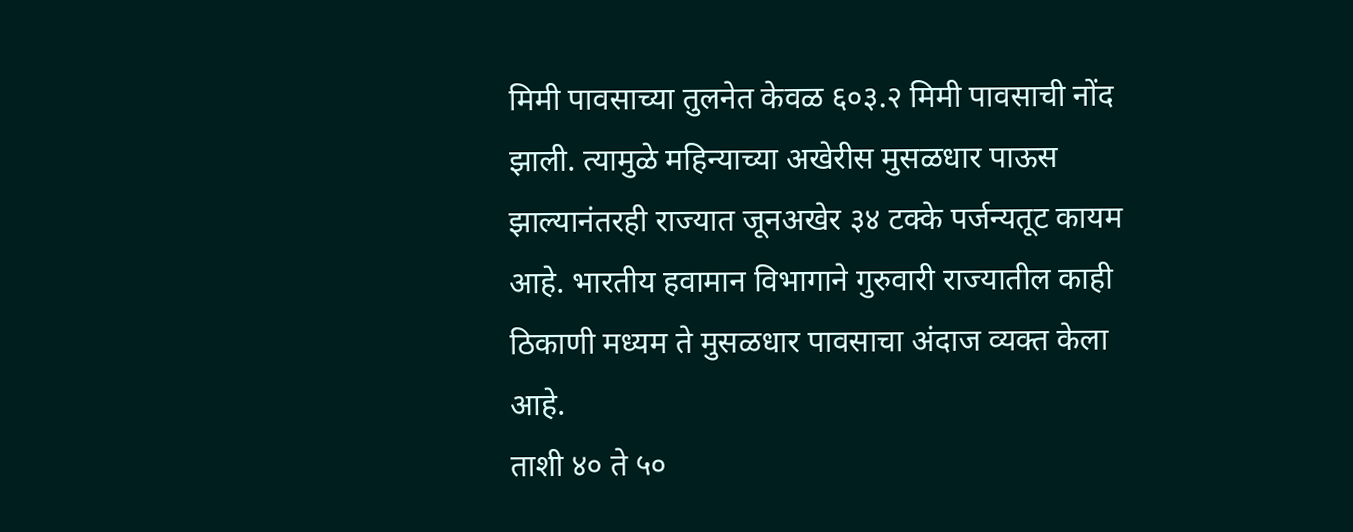मिमी पावसाच्या तुलनेत केवळ ६०३.२ मिमी पावसाची नोंद झाली. त्यामुळे महिन्याच्या अखेरीस मुसळधार पाऊस झाल्यानंतरही राज्यात जूनअखेर ३४ टक्के पर्जन्यतूट कायम आहे. भारतीय हवामान विभागाने गुरुवारी राज्यातील काही ठिकाणी मध्यम ते मुसळधार पावसाचा अंदाज व्यक्त केला आहे.
ताशी ४० ते ५०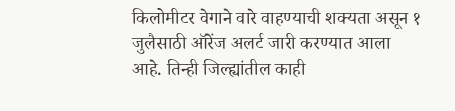किलोमीटर वेगाने वारे वाहण्याची शक्यता असून १ जुलैसाठी ऑरेंज अलर्ट जारी करण्यात आला आहे. तिन्ही जिल्ह्यांतील काही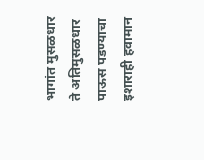भागांत मुसळधार ते अतिमुसळधार पाऊस पडण्याचा इशाराही हवामान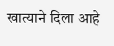खात्याने दिला आहे